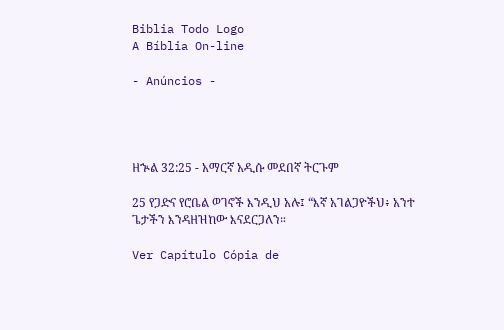Biblia Todo Logo
A Bíblia On-line

- Anúncios -




ዘኍል 32:25 - አማርኛ አዲሱ መደበኛ ትርጉም

25 የጋድና የሮቤል ወገኖች እንዲህ አሉ፤ “እኛ አገልጋዮችህ፥ አንተ ጌታችን እንዳዘዝከው እናደርጋለን።

Ver Capítulo Cópia de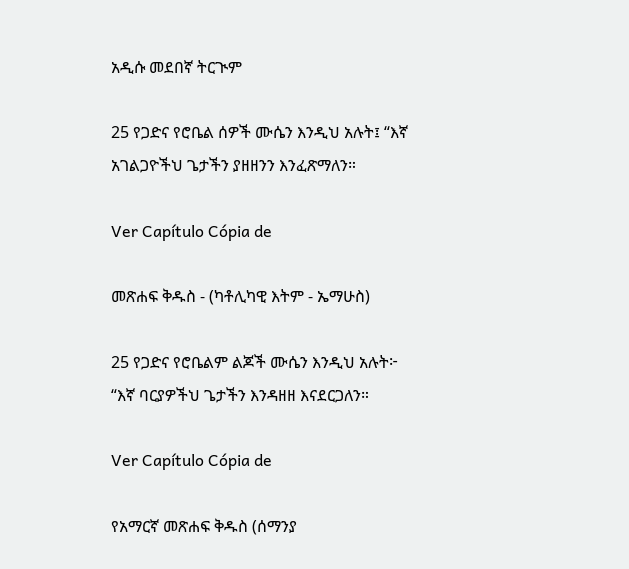አዲሱ መደበኛ ትርጒም

25 የጋድና የሮቤል ሰዎች ሙሴን እንዲህ አሉት፤ “እኛ አገልጋዮችህ ጌታችን ያዘዘንን እንፈጽማለን።

Ver Capítulo Cópia de

መጽሐፍ ቅዱስ - (ካቶሊካዊ እትም - ኤማሁስ)

25 የጋድና የሮቤልም ልጆች ሙሴን እንዲህ አሉት፦ “እኛ ባርያዎችህ ጌታችን እንዳዘዘ እናደርጋለን።

Ver Capítulo Cópia de

የአማርኛ መጽሐፍ ቅዱስ (ሰማንያ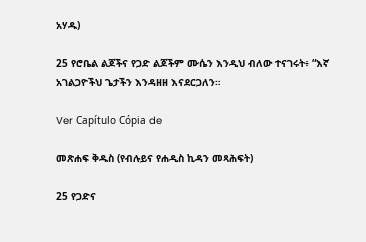አሃዱ)

25 የሮቤል ልጆችና የጋድ ልጆችም ሙሴን እንዲህ ብለው ተናገሩት፥ “እኛ አገልጋዮችህ ጌታችን እንዳዘዘ እናደርጋለን።

Ver Capítulo Cópia de

መጽሐፍ ቅዱስ (የብሉይና የሐዲስ ኪዳን መጻሕፍት)

25 የጋድና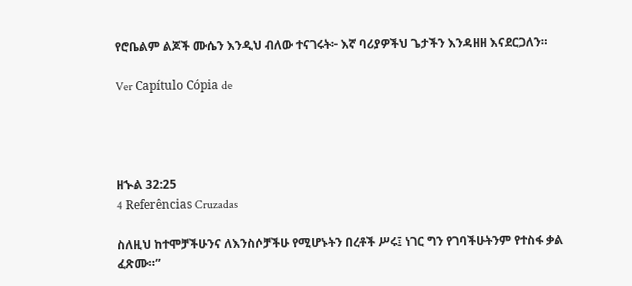የሮቤልም ልጆች ሙሴን እንዲህ ብለው ተናገሩት፦ እኛ ባሪያዎችህ ጌታችን እንዳዘዘ እናደርጋለን።

Ver Capítulo Cópia de




ዘኍል 32:25
4 Referências Cruzadas

ስለዚህ ከተሞቻችሁንና ለእንስሶቻችሁ የሚሆኑትን በረቶች ሥሩ፤ ነገር ግን የገባችሁትንም የተስፋ ቃል ፈጽሙ።”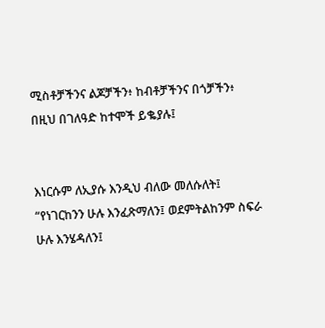ሚስቶቻችንና ልጆቻችን፥ ከብቶቻችንና በጎቻችን፥ በዚህ በገለዓድ ከተሞች ይቈያሉ፤


እነርሱም ለኢያሱ እንዲህ ብለው መለሱለት፤ “የነገርከንን ሁሉ እንፈጽማለን፤ ወደምትልከንም ስፍራ ሁሉ እንሄዳለን፤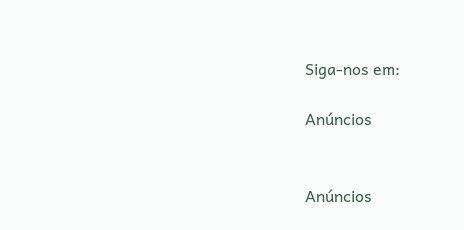Siga-nos em:

Anúncios


Anúncios